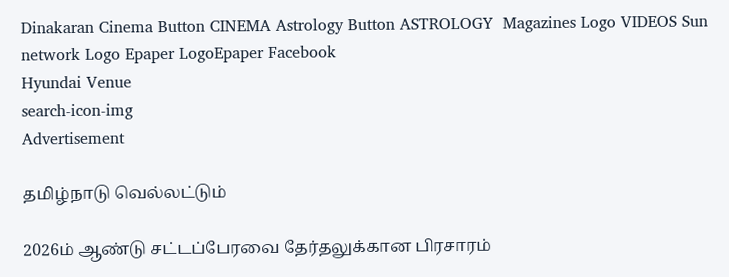Dinakaran Cinema Button CINEMA Astrology Button ASTROLOGY  Magazines Logo VIDEOS Sun network Logo Epaper LogoEpaper Facebook
Hyundai Venue
search-icon-img
Advertisement

தமிழ்நாடு வெல்லட்டும்

2026ம் ஆண்டு சட்டப்பேரவை தேர்தலுக்கான பிரசாரம்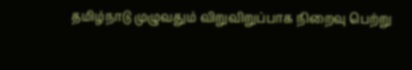தமிழ்நாடு முழுவதும் விறுவிறுப்பாக நிறைவு பெற்று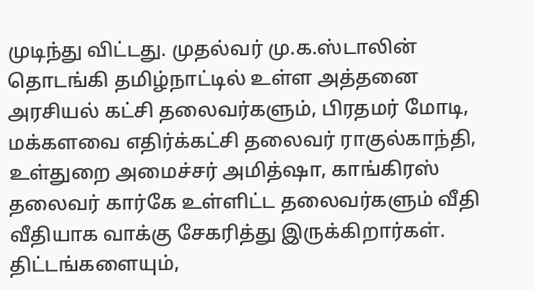முடிந்து விட்டது. முதல்வர் மு.க.ஸ்டாலின் தொடங்கி தமிழ்நாட்டில் உள்ள அத்தனை அரசியல் கட்சி தலைவர்களும், பிரதமர் மோடி, மக்களவை எதிர்க்கட்சி தலைவர் ராகுல்காந்தி, உள்துறை அமைச்சர் அமித்ஷா, காங்கிரஸ் தலைவர் கார்கே உள்ளிட்ட தலைவர்களும் வீதி வீதியாக வாக்கு சேகரித்து இருக்கிறார்கள். திட்டங்களையும்,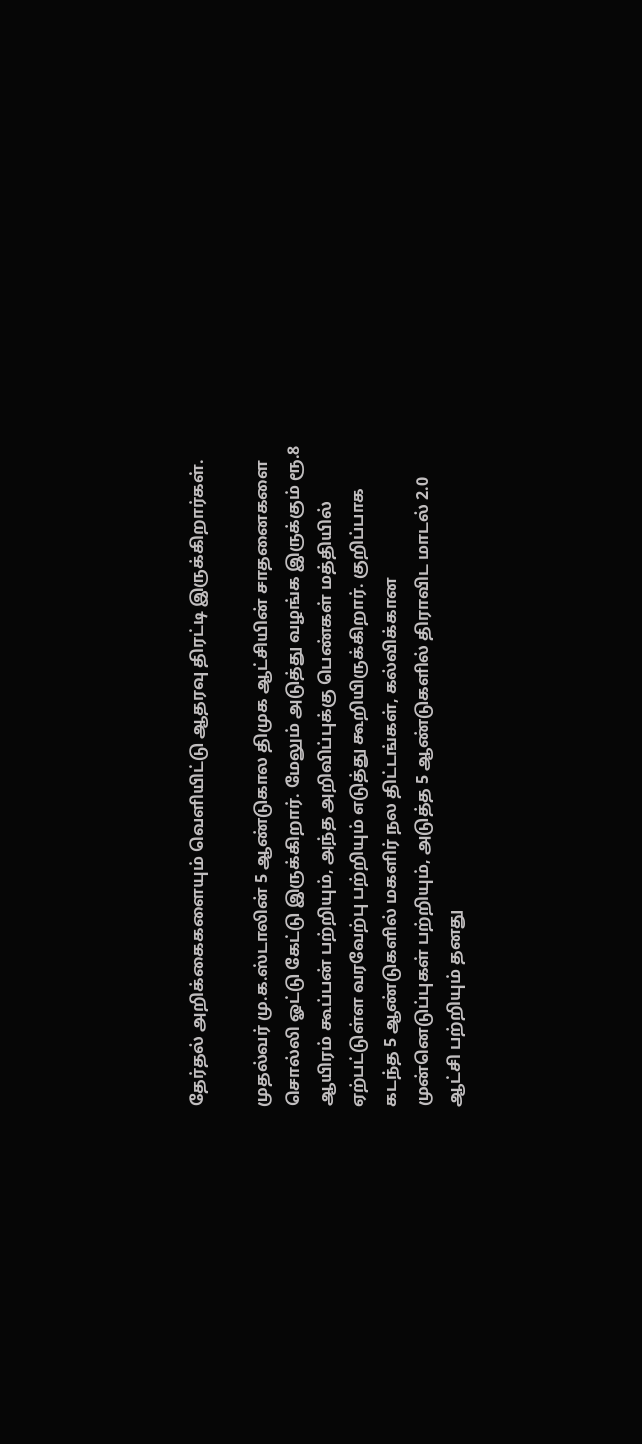தேர்தல் அறிக்கைகளையும் வெளியிட்டு ஆதரவு திரட்டி இருக்கிறார்கள்.

முதல்வர் மு.க.ஸ்டாலின் 5 ஆண்டுகால திமுக ஆட்சியின் சாதனைகளை சொல்லி ஓட்டு கேட்டு இருக்கிறார். மேலும் அடுத்து வழங்க இருக்கும் ரூ.8 ஆயிரம் கூப்பன் பற்றியும், அந்த அறிவிப்புக்கு பெண்கள் மத்தியில் ஏற்பட்டுள்ள வரவேற்பு பற்றியும் எடுத்து கூறியிருக்கிறார். குறிப்பாக கடந்த 5 ஆண்டுகளில் மகளிர் நல திட்டங்கள், கல்விக்கான முன்னெடுப்புகள் பற்றியும், அடுத்த 5 ஆண்டுகளில் திராவிட மாடல் 2.0 ஆட்சி பற்றியும் தனது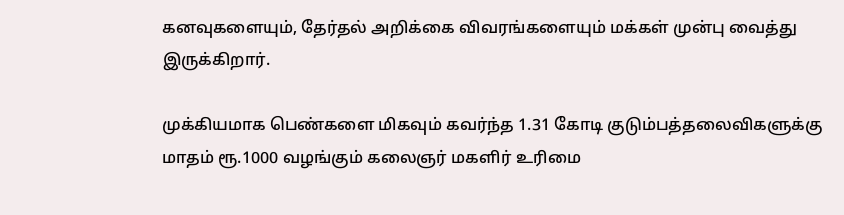கனவுகளையும், தேர்தல் அறிக்கை விவரங்களையும் மக்கள் முன்பு வைத்து இருக்கிறார்.

முக்கியமாக பெண்களை மிகவும் கவர்ந்த 1.31 கோடி குடும்பத்தலைவிகளுக்கு மாதம் ரூ.1000 வழங்கும் கலைஞர் மகளிர் உரிமை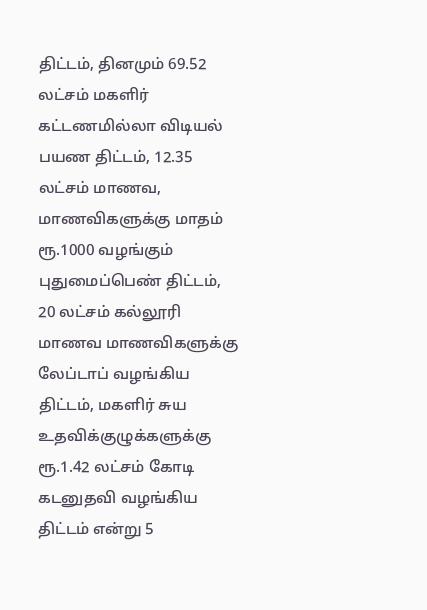திட்டம், தினமும் 69.52 லட்சம் மகளிர் கட்டணமில்லா விடியல் பயண திட்டம், 12.35 லட்சம் மாணவ, மாணவிகளுக்கு மாதம் ரூ.1000 வழங்கும் புதுமைப்பெண் திட்டம், 20 லட்சம் கல்லூரி மாணவ மாணவிகளுக்கு லேப்டாப் வழங்கிய திட்டம், மகளிர் சுய உதவிக்குழுக்களுக்கு ரூ.1.42 லட்சம் கோடி கடனுதவி வழங்கிய திட்டம் என்று 5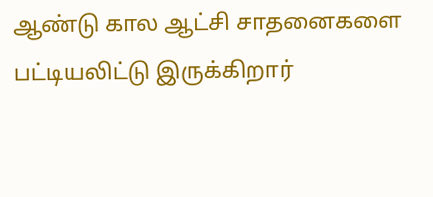ஆண்டு கால ஆட்சி சாதனைகளை பட்டியலிட்டு இருக்கிறார்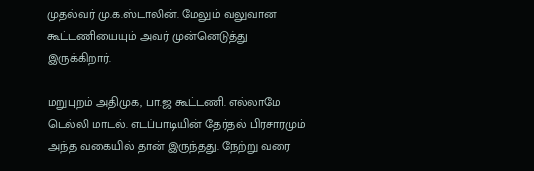முதல்வர் மு.க.ஸ்டாலின். மேலும் வலுவான கூட்டணியையும் அவர் முன்னெடுத்து இருக்கிறார்.

மறுபுறம் அதிமுக, பா.ஜ கூட்டணி. எல்லாமே டெல்லி மாடல். எடப்பாடியின் தேர்தல் பிரசாரமும் அந்த வகையில் தான் இருந்தது. நேற்று வரை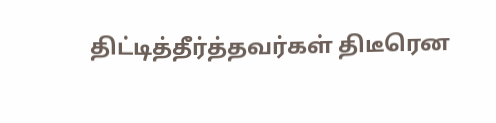திட்டித்தீர்த்தவர்கள் திடீரென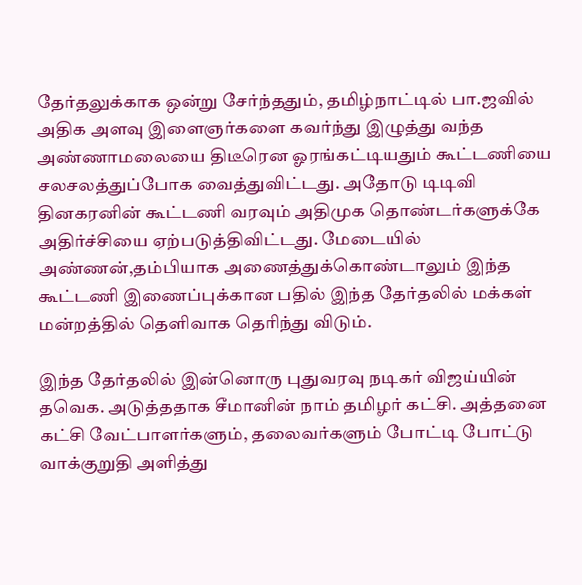தேர்தலுக்காக ஒன்று சேர்ந்ததும், தமிழ்நாட்டில் பா.ஜவில் அதிக அளவு இளைஞர்களை கவர்ந்து இழுத்து வந்த அண்ணாமலையை திடீரென ஓரங்கட்டியதும் கூட்டணியை சலசலத்துப்போக வைத்துவிட்டது. அதோடு டிடிவி தினகரனின் கூட்டணி வரவும் அதிமுக தொண்டர்களுக்கே அதிர்ச்சியை ஏற்படுத்திவிட்டது. மேடையில் அண்ணன்,தம்பியாக அணைத்துக்கொண்டாலும் இந்த கூட்டணி இணைப்புக்கான பதில் இந்த தேர்தலில் மக்கள் மன்றத்தில் தெளிவாக தெரிந்து விடும்.

இந்த தேர்தலில் இன்னொரு புதுவரவு நடிகர் விஜய்யின் தவெக. அடுத்ததாக சீமானின் நாம் தமிழர் கட்சி. அத்தனை கட்சி வேட்பாளர்களும், தலைவர்களும் போட்டி போட்டு வாக்குறுதி அளித்து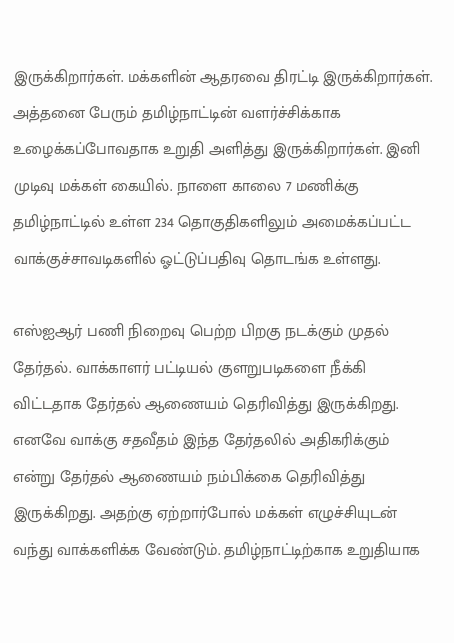இருக்கிறார்கள். மக்களின் ஆதரவை திரட்டி இருக்கிறார்கள். அத்தனை பேரும் தமிழ்நாட்டின் வளர்ச்சிக்காக உழைக்கப்போவதாக உறுதி அளித்து இருக்கிறார்கள். இனி முடிவு மக்கள் கையில். நாளை காலை 7 மணிக்கு தமிழ்நாட்டில் உள்ள 234 தொகுதிகளிலும் அமைக்கப்பட்ட வாக்குச்சாவடிகளில் ஓட்டுப்பதிவு தொடங்க உள்ளது.

எஸ்ஐஆர் பணி நிறைவு பெற்ற பிறகு நடக்கும் முதல் தேர்தல். வாக்காளர் பட்டியல் குளறுபடிகளை நீக்கி விட்டதாக தேர்தல் ஆணையம் தெரிவித்து இருக்கிறது. எனவே வாக்கு சதவீதம் இந்த தேர்தலில் அதிகரிக்கும் என்று தேர்தல் ஆணையம் நம்பிக்கை தெரிவித்து இருக்கிறது. அதற்கு ஏற்றார்போல் மக்கள் எழுச்சியுடன் வந்து வாக்களிக்க வேண்டும். தமிழ்நாட்டிற்காக உறுதியாக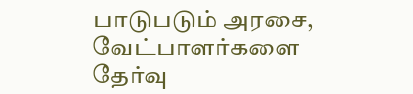பாடுபடும் அரசை, வேட்பாளர்களை தேர்வு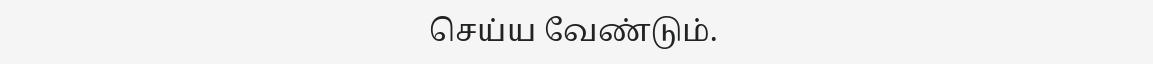செய்ய வேண்டும்.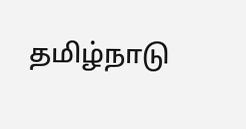தமிழ்நாடு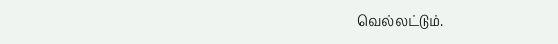வெல்லட்டும்.